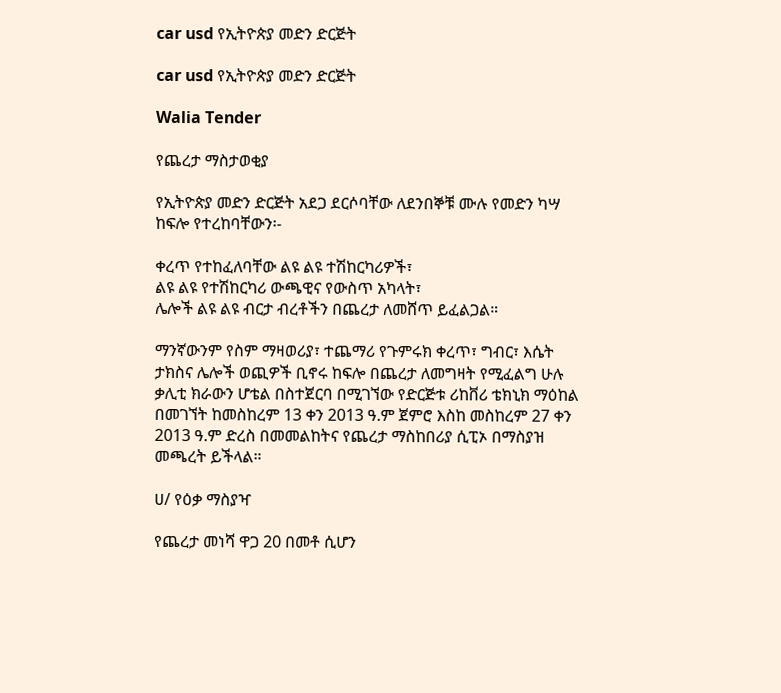car usd የኢትዮጵያ መድን ድርጅት

car usd የኢትዮጵያ መድን ድርጅት

Walia Tender

የጨረታ ማስታወቂያ

የኢትዮጵያ መድን ድርጅት አደጋ ደርሶባቸው ለደንበኞቹ ሙሉ የመድን ካሣ ከፍሎ የተረከባቸውን፡-

ቀረጥ የተከፈለባቸው ልዩ ልዩ ተሽከርካሪዎች፣
ልዩ ልዩ የተሽከርካሪ ውጫዊና የውስጥ አካላት፣
ሌሎች ልዩ ልዩ ብርታ ብረቶችን በጨረታ ለመሸጥ ይፈልጋል።

ማንኛውንም የስም ማዛወሪያ፣ ተጨማሪ የጉምሩክ ቀረጥ፣ ግብር፣ እሴት ታክስና ሌሎች ወጪዎች ቢኖሩ ከፍሎ በጨረታ ለመግዛት የሚፈልግ ሁሉ ቃሊቲ ክራውን ሆቴል በስተጀርባ በሚገኘው የድርጅቱ ሪከቨሪ ቴክኒክ ማዕከል በመገኘት ከመስከረም 13 ቀን 2013 ዓ.ም ጀምሮ እስከ መስከረም 27 ቀን 2013 ዓ.ም ድረስ በመመልከትና የጨረታ ማስከበሪያ ሲፒኦ በማስያዝ መጫረት ይችላል።

ሀ/ የዕቃ ማስያዣ

የጨረታ መነሻ ዋጋ 20 በመቶ ሲሆን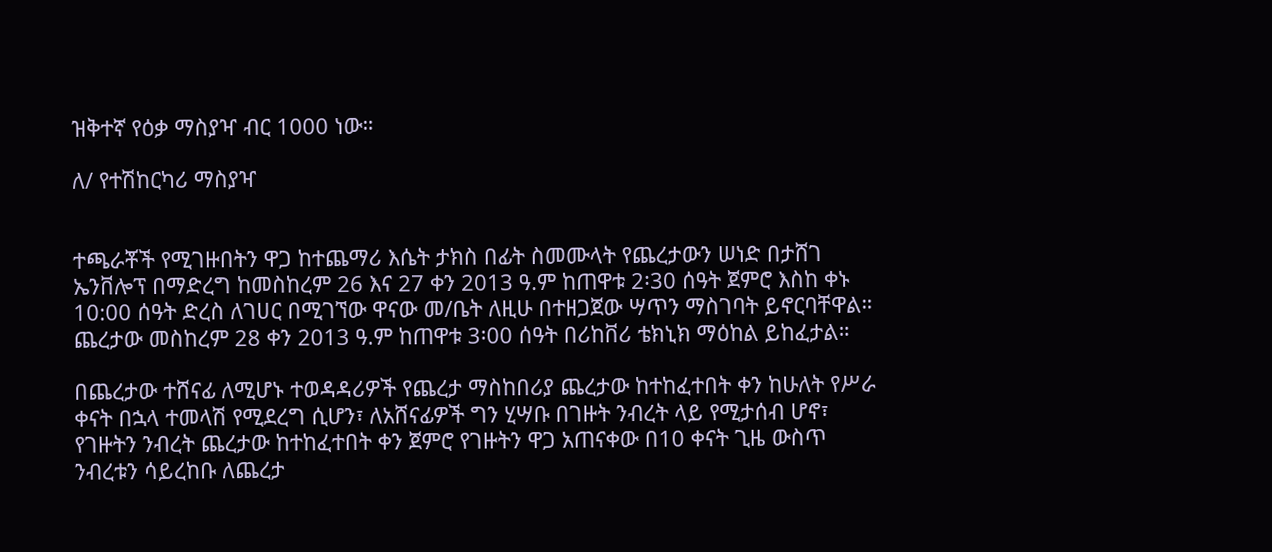ዝቅተኛ የዕቃ ማስያዣ ብር 1000 ነው።

ለ/ የተሽከርካሪ ማስያዣ


ተጫራቾች የሚገዙበትን ዋጋ ከተጨማሪ እሴት ታክስ በፊት ስመሙላት የጨረታውን ሠነድ በታሸገ ኤንቨሎፕ በማድረግ ከመስከረም 26 እና 27 ቀን 2013 ዓ.ም ከጠዋቱ 2፡30 ሰዓት ጀምሮ እስከ ቀኑ 10:00 ሰዓት ድረስ ለገሀር በሚገኘው ዋናው መ/ቤት ለዚሁ በተዘጋጀው ሣጥን ማስገባት ይኖርባቸዋል። ጨረታው መስከረም 28 ቀን 2013 ዓ.ም ከጠዋቱ 3፡00 ሰዓት በሪከቨሪ ቴክኒክ ማዕከል ይከፈታል።

በጨረታው ተሸናፊ ለሚሆኑ ተወዳዳሪዎች የጨረታ ማስከበሪያ ጨረታው ከተከፈተበት ቀን ከሁለት የሥራ ቀናት በኋላ ተመላሽ የሚደረግ ሲሆን፣ ለአሸናፊዎች ግን ሂሣቡ በገዙት ንብረት ላይ የሚታሰብ ሆኖ፣ የገዙትን ንብረት ጨረታው ከተከፈተበት ቀን ጀምሮ የገዙትን ዋጋ አጠናቀው በ10 ቀናት ጊዜ ውስጥ ንብረቱን ሳይረከቡ ለጨረታ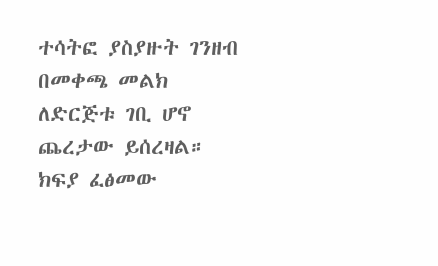ተሳትፎ ያስያዙት ገንዘብ በመቀጫ መልክ ለድርጅቱ ገቢ ሆኖ ጨረታው ይሰረዛል። ክፍያ ፈፅመው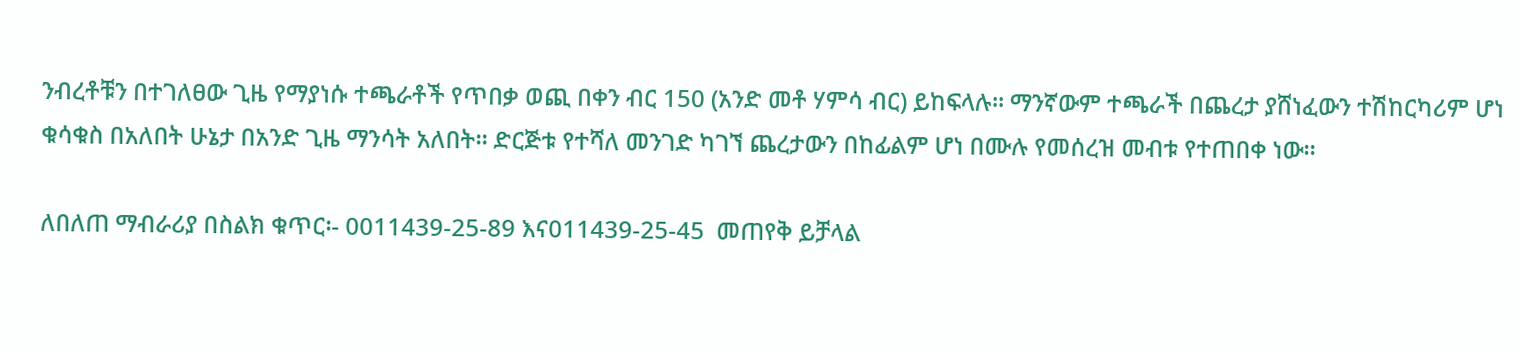ንብረቶቹን በተገለፀው ጊዜ የማያነሱ ተጫራቶች የጥበቃ ወጪ በቀን ብር 150 (አንድ መቶ ሃምሳ ብር) ይከፍላሉ። ማንኛውም ተጫራች በጨረታ ያሸነፈውን ተሽከርካሪም ሆነ ቁሳቁስ በአለበት ሁኔታ በአንድ ጊዜ ማንሳት አለበት። ድርጅቱ የተሻለ መንገድ ካገኘ ጨረታውን በከፊልም ሆነ በሙሉ የመሰረዝ መብቱ የተጠበቀ ነው።

ለበለጠ ማብራሪያ በስልክ ቁጥር፡- 0011439-25-89 እና011439-25-45  መጠየቅ ይቻላል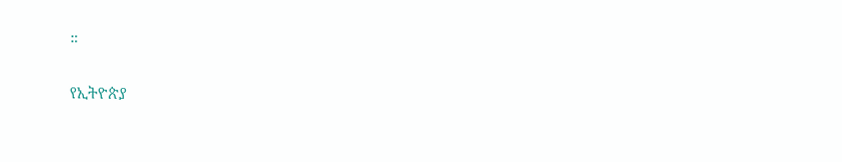።

የኢትዮጵያ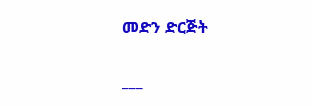መድን ድርጅት

___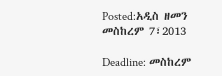Posted:አዲስ ዘመን መስከረም 7፣2013

Deadline: መስከረም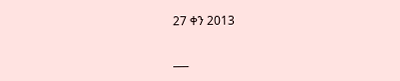27 ቀን 2013

___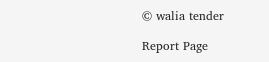© walia tender

Report Page